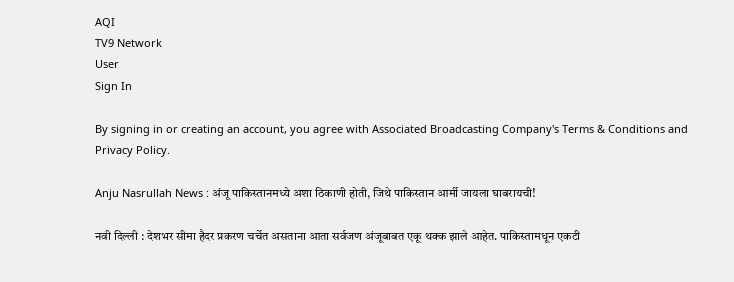AQI
TV9 Network
User
Sign In

By signing in or creating an account, you agree with Associated Broadcasting Company's Terms & Conditions and Privacy Policy.

Anju Nasrullah News : अंजू पाकिस्तानमध्ये अशा ठिकाणी होती, जिथे पाकिस्तान आर्मी जायला घाबरायची!

नवी दिल्ली : देशभर सीमा हैदर प्रकरण चर्चेत असताना आता सर्वजण अंजूबाबत एकू थक्क झाले आहेत. पाकिस्तामधून एकटी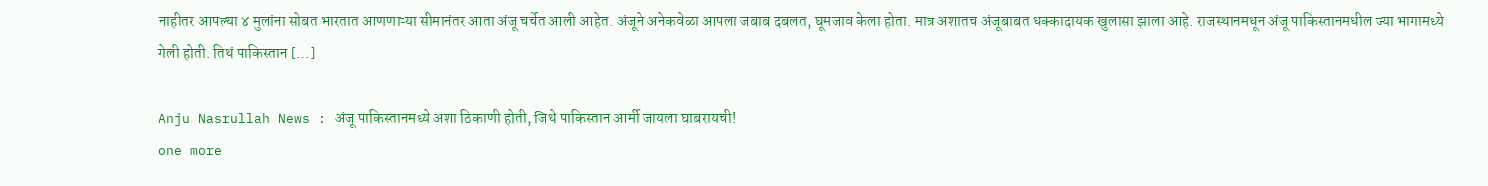नाहीतर आपल्या ४ मुलांना सोबत भारतात आणणाऱ्या सीमानंतर आता अंजू चर्चेत आली आहेत. अंजूने अनेकवेळा आपला जबाब दबलत, घूमजाव केला होता. मात्र अशातच अंजूबाबत धक्कादायक खुलासा झाला आहे. राजस्थानमधून अंजू पाकिस्तानमधील ज्या भागामध्ये गेली होती. तिथं पाकिस्तान […]

Anju Nasrullah News : अंजू पाकिस्तानमध्ये अशा ठिकाणी होती, जिथे पाकिस्तान आर्मी जायला घाबरायची!
one more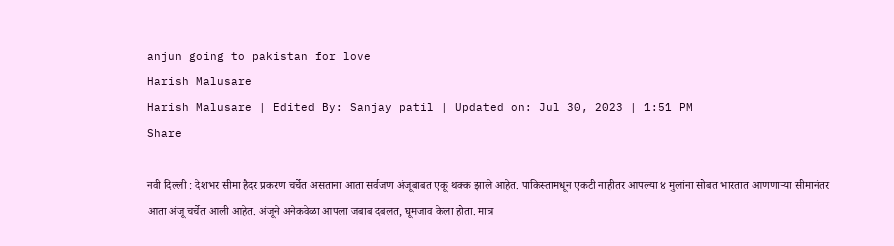anjun going to pakistan for love
Harish Malusare
Harish Malusare | Edited By: Sanjay patil | Updated on: Jul 30, 2023 | 1:51 PM
Share

नवी दिल्ली : देशभर सीमा हैदर प्रकरण चर्चेत असताना आता सर्वजण अंजूबाबत एकू थक्क झाले आहेत. पाकिस्तामधून एकटी नाहीतर आपल्या ४ मुलांना सोबत भारतात आणणाऱ्या सीमानंतर आता अंजू चर्चेत आली आहेत. अंजूने अनेकवेळा आपला जबाब दबलत, घूमजाव केला होता. मात्र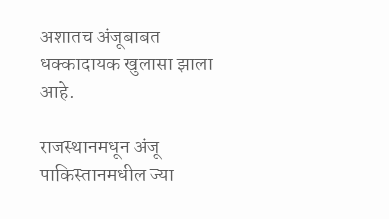अशातच अंजूबाबत धक्कादायक खुलासा झाला आहे.

राजस्थानमधून अंजू पाकिस्तानमधील ज्या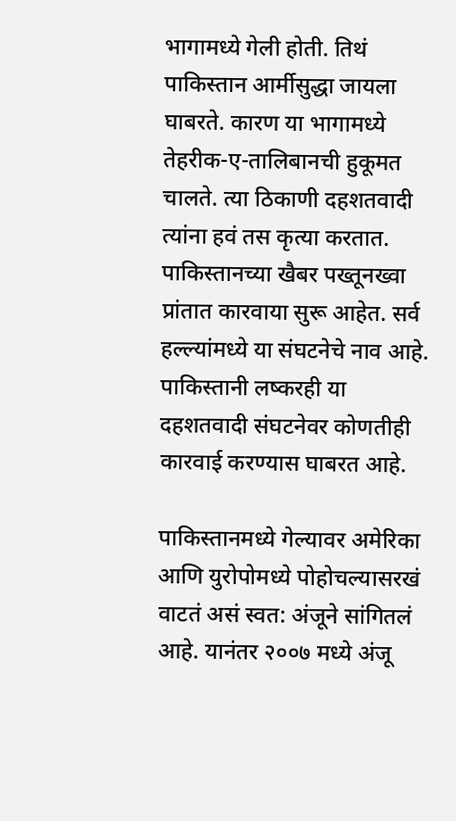भागामध्ये गेली होती. तिथं पाकिस्तान आर्मीसुद्धा जायला घाबरते. कारण या भागामध्ये तेहरीक-ए-तालिबानची हुकूमत चालते. त्या ठिकाणी दहशतवादी त्यांना हवं तस कृत्या करतात. पाकिस्तानच्या खैबर पख्तूनख्वा प्रांतात कारवाया सुरू आहेत. सर्व हल्ल्यांमध्ये या संघटनेचे नाव आहे. पाकिस्तानी लष्करही या दहशतवादी संघटनेवर कोणतीही कारवाई करण्यास घाबरत आहे.

पाकिस्तानमध्ये गेल्यावर अमेरिका आणि युरोपोमध्ये पोहोचल्यासरखं वाटतं असं स्वत: अंजूने सांगितलं आहे. यानंतर २००७ मध्ये अंजू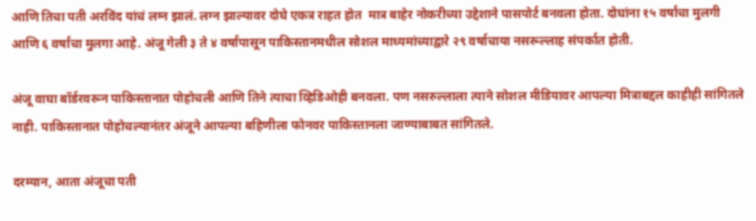आणि तिचा पती अरविंद यांचं लग्न झालं. लग्न झाल्यावर दोघे एकत्र राहत होत  मात्र बाहेर नोकरीच्या उद्देशाने पासपोर्ट बनवला होता. दोघांना १५ वर्षांचा मुलगी आणि ६ वर्षांचा मुलगा आहे. अंजू गेली ३ ते ४ वर्षांपासून पाकिस्तानमधील सोशल माध्यमांच्याद्वारे २९ वर्षाचाया नसरूल्लाह संपर्कात होती.

अंजू वाघा बॉर्डरवरून पाकिस्तानात पोहोचली आणि तिने त्याचा व्हिडिओही बनवला. पण नसरुल्लाला त्याने सोशल मीडियावर आपल्या मित्राबद्दल काहीही सांगितले नाही. पाकिस्तानात पोहोचल्यानंतर अंजूने आपल्या बहिणीला फोनवर पाकिस्तानला जाण्याबाबत सांगितले.

दरम्यान, आता अंजूचा पती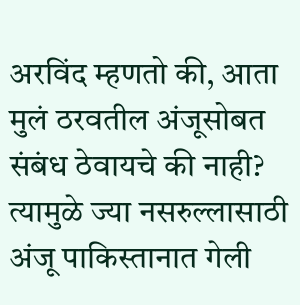अरविंद म्हणतो की, आता मुलं ठरवतील अंजूसोबत संबंध ठेवायचे की नाही? त्यामुळे ज्या नसरुल्लासाठी अंजू पाकिस्तानात गेली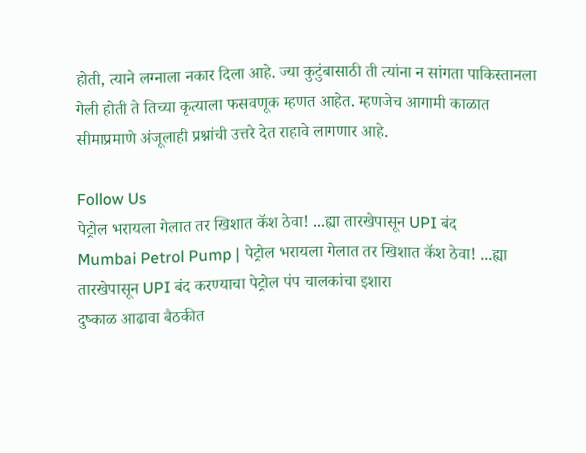होती, त्याने लग्नाला नकार दिला आहे. ज्या कुटुंबासाठी ती त्यांना न सांगता पाकिस्तानला गेली होती ते तिच्या कृत्याला फसवणूक म्हणत आहेत. म्हणजेच आगामी काळात सीमाप्रमाणे अंजूलाही प्रश्नांची उत्तरे देत राहावे लागणार आहे.

Follow Us
पेट्रोल भरायला गेलात तर खिशात कॅश ठेवा! ...ह्या तारखेपासून UPI बंद
Mumbai Petrol Pump | पेट्रोल भरायला गेलात तर खिशात कॅश ठेवा! ...ह्या तारखेपासून UPI बंद करण्याचा पेट्रोल पंप चालकांचा इशारा
दुष्काळ आढावा बैठकीत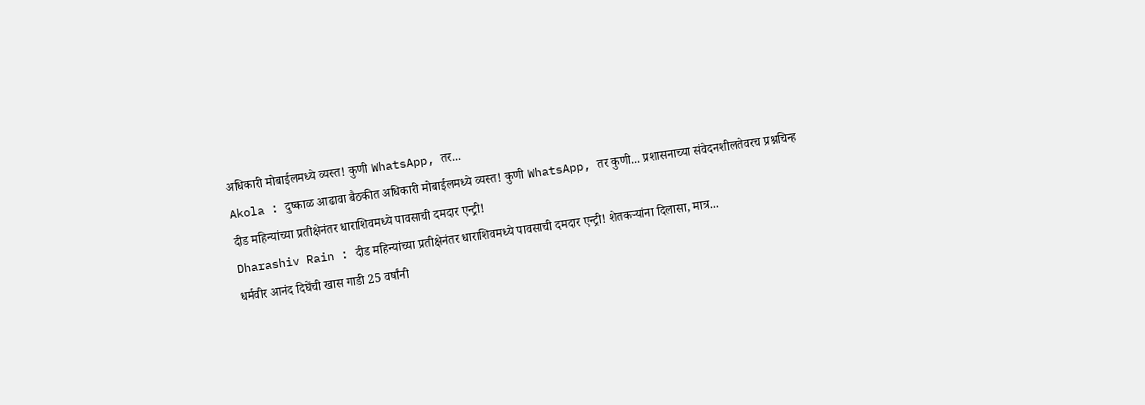अधिकारी मोबाईलमध्ये व्यस्त! कुणी WhatsApp, तर...
Akola : दुष्काळ आढावा बैठकीत अधिकारी मोबाईलमध्ये व्यस्त! कुणी WhatsApp, तर कुणी... प्रशासनाच्या संवेदनशीलतेवरच प्रश्नचिन्ह
दीड महिन्यांच्या प्रतीक्षेनंतर धाराशिवमध्ये पावसाची दमदार एन्ट्री!
Dharashiv Rain : दीड महिन्यांच्या प्रतीक्षेनंतर धाराशिवमध्ये पावसाची दमदार एन्ट्री! शेतकऱ्यांना दिलासा, मात्र...
धर्मवीर आनंद दिघेंची खास गाडी 25 वर्षांनी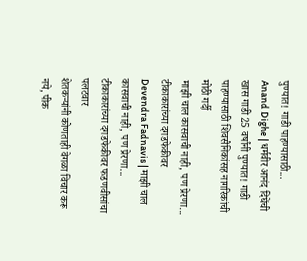पुण्यात! गाडी पाहण्यासाठी...
Anand Dighe | धर्मवीर आनंद दिघेंची खास गाडी 25 वर्षांनी पुण्यात! गाडी पाहण्यासाठी शिवसैनिकांसह नागरिकांची मोठी गर्दी
माझी चाल कासवाची नाही, पण प्रेरणा... टीकाकारांच्या दगडफेकीवर
Devendra Fadnavis | माझी चाल कासवाची नाही, पण प्रेरणा... टीकाकारांच्या दगडफेकीवर फडणवीसांचा पलटवार
शेतकऱ्यांनी कोणताही वेगळा विचार करू नये, पीक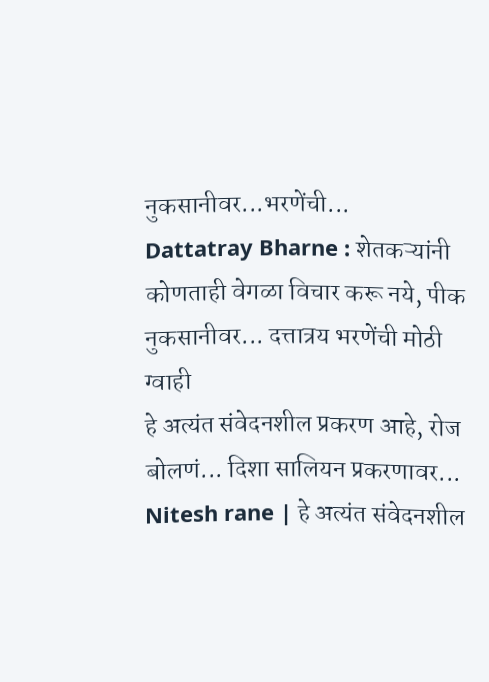नुकसानीवर...भरणेंची...
Dattatray Bharne : शेतकऱ्यांनी कोणताही वेगळा विचार करू नये, पीक नुकसानीवर... दत्तात्रय भरणेंची मोठी ग्वाही
हे अत्यंत संवेदनशील प्रकरण आहे, रोज बोलणं... दिशा सालियन प्रकरणावर...
Nitesh rane | हे अत्यंत संवेदनशील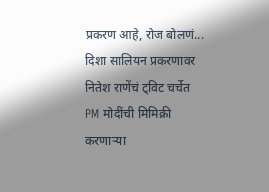प्रकरण आहे, रोज बोलणं... दिशा सालियन प्रकरणावर नितेश राणेंचं ट्विट चर्चेत
PM मोदींची मिमिक्री करणाऱ्या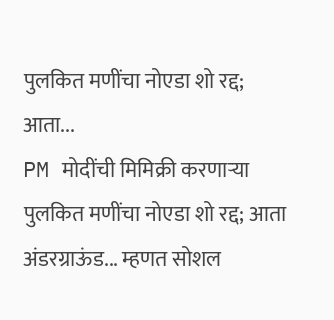पुलकित मणींचा नोएडा शो रद्द; आता...
PM मोदींची मिमिक्री करणाऱ्या पुलकित मणींचा नोएडा शो रद्द; आता अंडरग्राऊंड... म्हणत सोशल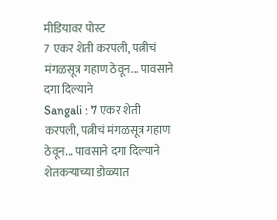मीडियावर पोस्ट
7 एकर शेती करपली, पत्नीचं मंगळसूत्र गहाण ठेवून... पावसाने दगा दिल्याने
Sangali : 7 एकर शेती करपली, पत्नीचं मंगळसूत्र गहाण ठेवून... पावसाने दगा दिल्याने शेतकऱ्याच्या डोळ्यात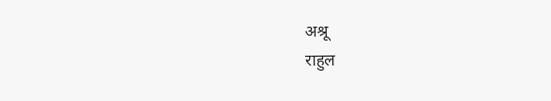अश्रू
राहुल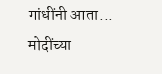गांधींनी आता... मोदींच्या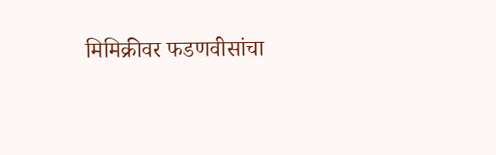मिमिक्रीवर फडणवीसांचा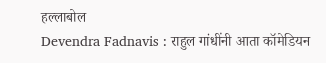हल्लाबोल
Devendra Fadnavis : राहुल गांधींनी आता कॉमेडियन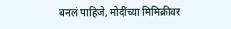बनलं पाहिजे, मोदींच्या मिमिक्रीवर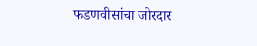फडणवीसांचा जोरदार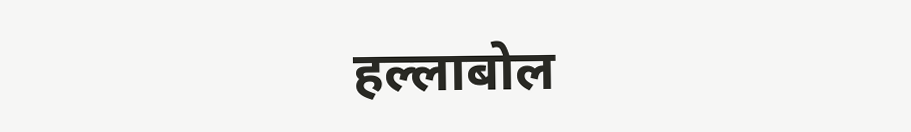हल्लाबोल